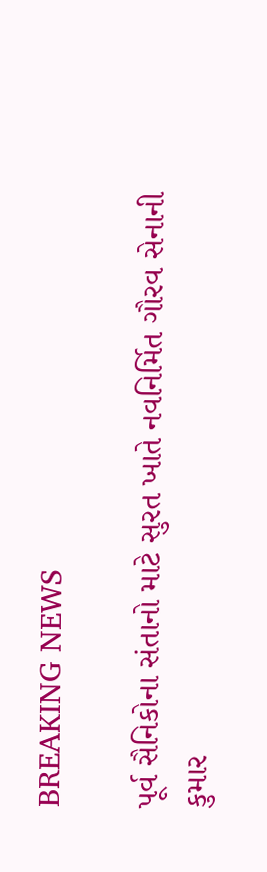BREAKING NEWS

પૂર્વ સૈનિકોના સંતાનો માટે સુરત ખાતે નવનિર્મિત ગૌરવ સેનાની કુમાર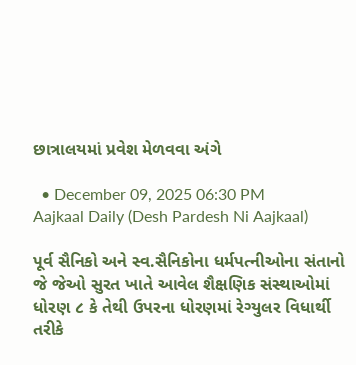છાત્રાલયમાં પ્રવેશ મેળવવા અંગે

  • December 09, 2025 06:30 PM
Aajkaal Daily (Desh Pardesh Ni Aajkaal)

પૂર્વ સૈનિકો અને સ્વ.સૈનિકોના ધર્મપત્નીઓના સંતાનો જે જેઓ સુરત ખાતે આવેલ શૈક્ષણિક સંસ્થાઓમાં ધોરણ ૮ કે તેથી ઉપરના ધોરણમાં રેગ્યુલર વિધાર્થી તરીકે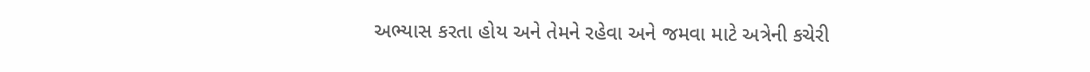અભ્યાસ કરતા હોય અને તેમને રહેવા અને જમવા માટે અત્રેની કચેરી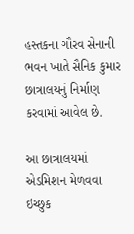હસ્તકના ગૌરવ સેનાની ભવન ખાતે સૈનિક કુમાર છાત્રાલયનું નિર્માણ કરવામાં આવેલ છે.

આ છાત્રાલયમાં એડમિશન મેળવવા ઇચ્છુક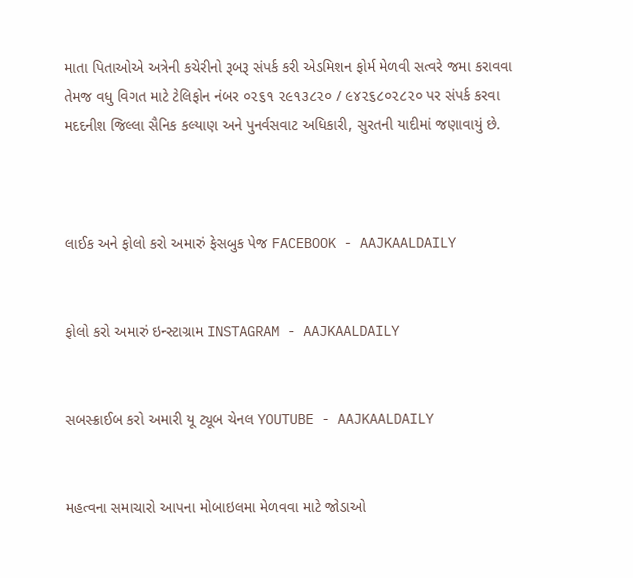માતા પિતાઓએ અત્રેની કચેરીનો રૂબરૂ સંપર્ક કરી એડમિશન ફોર્મ મેળવી સત્વરે જમા કરાવવા તેમજ વધુ વિગત માટે ટેલિફોન નંબર ૦૨૬૧ ૨૯૧૩૮૨૦ / ૯૪૨૬૮૦૨૮૨૦ પર સંપર્ક કરવા મદદનીશ જિલ્લા સૈનિક કલ્યાણ અને પુનર્વસવાટ અધિકારી, સુરતની યાદીમાં જણાવાયું છે.



લાઈક અને ફોલો કરો અમારું ફેસબુક પેજ FACEBOOK - AAJKAALDAILY


ફોલો કરો અમારું ઇન્સ્ટાગ્રામ INSTAGRAM - AAJKAALDAILY


સબસ્ક્રાઈબ કરો અમારી યૂ ટ્યૂબ ચેનલ YOUTUBE - AAJKAALDAILY


મહત્વના સમાચારો આપના મોબાઇલમા મેળવવા માટે જોડાઓ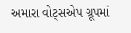અમારા વોટ્સએપ ગ્રૂપમાં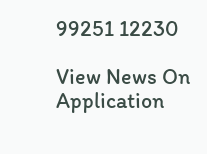99251 12230

View News On Application